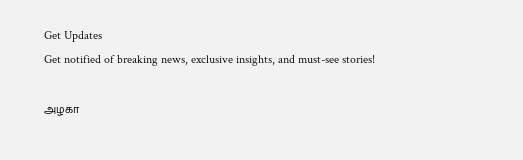Get Updates
Get notified of breaking news, exclusive insights, and must-see stories!

அழகா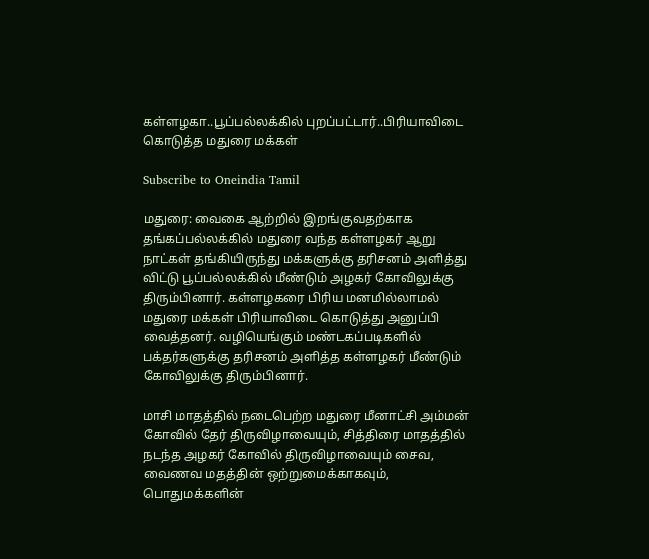கள்ளழகா..பூப்பல்லக்கில் புறப்பட்டார்..பிரியாவிடை கொடுத்த மதுரை மக்கள்

Subscribe to Oneindia Tamil

மதுரை: வைகை ஆற்றில் இறங்குவதற்காக தங்கப்பல்லக்கில் மதுரை வந்த கள்ளழகர் ஆறு நாட்கள் தங்கியிருந்து மக்களுக்கு தரிசனம் அளித்து விட்டு பூப்பல்லக்கில் மீண்டும் அழகர் கோவிலுக்கு திரும்பினார். கள்ளழகரை பிரிய மனமில்லாமல் மதுரை மக்கள் பிரியாவிடை கொடுத்து அனுப்பி வைத்தனர். வழியெங்கும் மண்டகப்படிகளில் பக்தர்களுக்கு தரிசனம் அளித்த கள்ளழகர் மீண்டும் கோவிலுக்கு திரும்பினார்.

மாசி மாதத்தில் நடைபெற்ற மதுரை மீனாட்சி அம்மன் கோவில் தேர் திருவிழாவையும், சித்திரை மாதத்தில் நடந்த அழகர் கோவில் திருவிழாவையும் சைவ, வைணவ மதத்தின் ஒற்றுமைக்காகவும், பொதுமக்களின்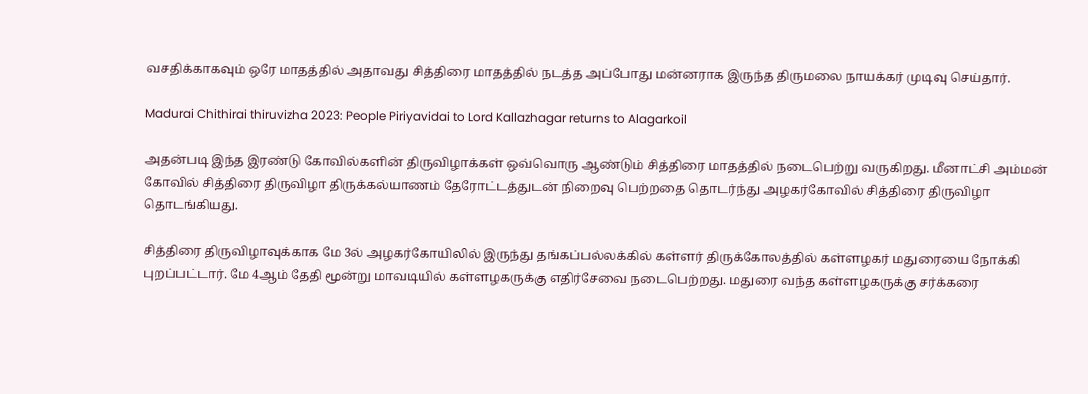வசதிக்காகவும் ஒரே மாதத்தில் அதாவது சித்திரை மாதத்தில் நடத்த அப்போது மன்னராக இருந்த திருமலை நாயக்கர் முடிவு செய்தார்.

Madurai Chithirai thiruvizha 2023: People Piriyavidai to Lord Kallazhagar returns to Alagarkoil

அதன்படி இந்த இரண்டு கோவில்களின் திருவிழாக்கள் ஒவ்வொரு ஆண்டும் சித்திரை மாதத்தில் நடைபெற்று வருகிறது. மீனாட்சி அம்மன் கோவில் சித்திரை திருவிழா திருக்கல்யாணம் தேரோட்டத்துடன் நிறைவு பெற்றதை தொடர்ந்து அழகர்கோவில் சித்திரை திருவிழா தொடங்கியது.

சித்திரை திருவிழாவுக்காக மே 3ல் அழகர்கோயிலில் இருந்து தங்கப்பல்லக்கில் கள்ளர் திருக்கோலத்தில் கள்ளழகர் மதுரையை நோக்கி புறப்பட்டார். மே 4ஆம் தேதி மூன்று மாவடியில் கள்ளழகருக்கு எதிர்சேவை நடைபெற்றது. மதுரை வந்த கள்ளழகருக்கு சர்க்கரை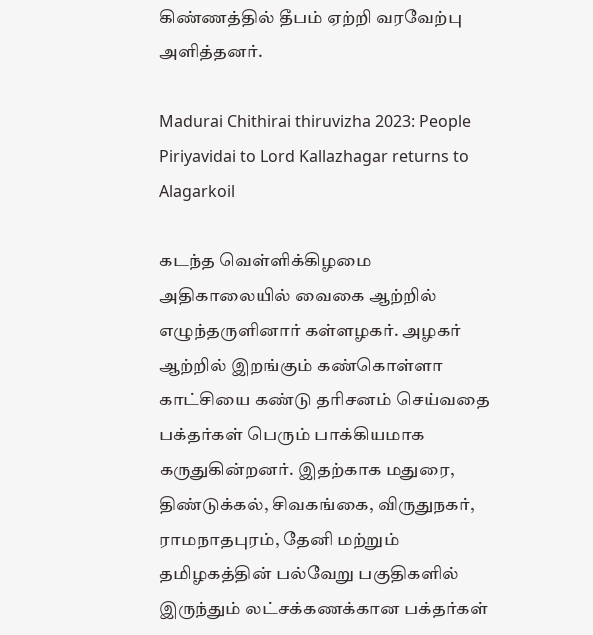கிண்ணத்தில் தீபம் ஏற்றி வரவேற்பு அளித்தனர்.

Madurai Chithirai thiruvizha 2023: People Piriyavidai to Lord Kallazhagar returns to Alagarkoil

கடந்த வெள்ளிக்கிழமை அதிகாலையில் வைகை ஆற்றில் எழுந்தருளினார் கள்ளழகர். அழகர் ஆற்றில் இறங்கும் கண்கொள்ளா காட்சியை கண்டு தரிசனம் செய்வதை பக்தர்கள் பெரும் பாக்கியமாக கருதுகின்றனர். இதற்காக மதுரை, திண்டுக்கல், சிவகங்கை, விருதுநகர், ராமநாதபுரம், தேனி மற்றும் தமிழகத்தின் பல்வேறு பகுதிகளில் இருந்தும் லட்சக்கணக்கான பக்தர்கள்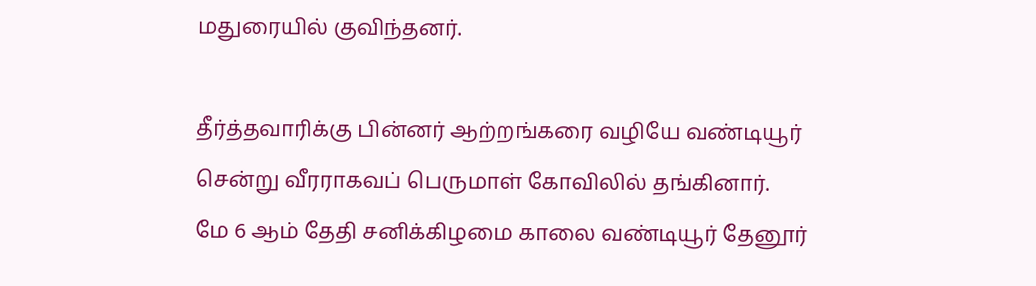மதுரையில் குவிந்தனர்.

தீர்த்தவாரிக்கு பின்னர் ஆற்றங்கரை வழியே வண்டியூர் சென்று வீரராகவப் பெருமாள் கோவிலில் தங்கினார்.
மே 6 ஆம் தேதி சனிக்கிழமை காலை வண்டியூர் தேனூர்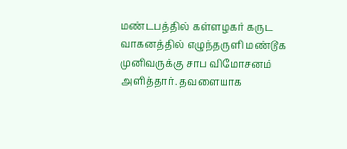மண்டபத்தில் கள்ளழகர் கருட வாகனத்தில் எழுந்தருளி மண்டூக முனிவருக்கு சாப விமோசனம் அளித்தார். தவளையாக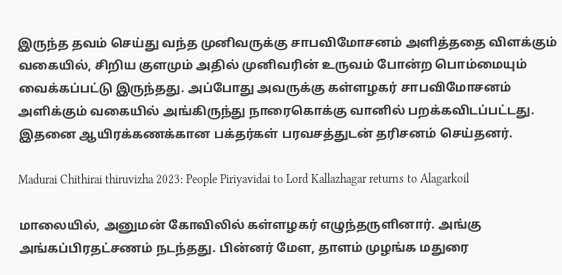இருந்த தவம் செய்து வந்த முனிவருக்கு சாபவிமோசனம் அளித்ததை விளக்கும் வகையில், சிறிய குளமும் அதில் முனிவரின் உருவம் போன்ற பொம்மையும் வைக்கப்பட்டு இருந்தது. அப்போது அவருக்கு கள்ளழகர் சாபவிமோசனம் அளிக்கும் வகையில் அங்கிருந்து நாரைகொக்கு வானில் பறக்கவிடப்பட்டது. இதனை ஆயிரக்கணக்கான பக்தர்கள் பரவசத்துடன் தரிசனம் செய்தனர்.

Madurai Chithirai thiruvizha 2023: People Piriyavidai to Lord Kallazhagar returns to Alagarkoil

மாலையில், அனுமன் கோவிலில் கள்ளழகர் எழுந்தருளினார். அங்கு அங்கப்பிரதட்சணம் நடந்தது. பின்னர் மேள, தாளம் முழங்க மதுரை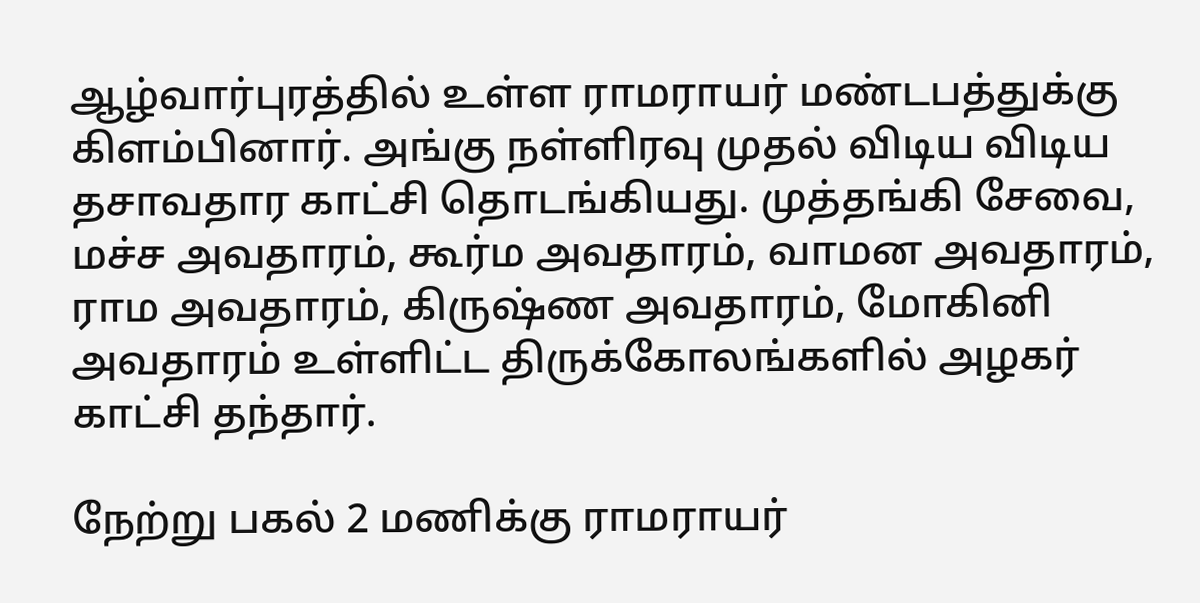ஆழ்வார்புரத்தில் உள்ள ராமராயர் மண்டபத்துக்கு கிளம்பினார். அங்கு நள்ளிரவு முதல் விடிய விடிய தசாவதார காட்சி தொடங்கியது. முத்தங்கி சேவை, மச்ச அவதாரம், கூர்ம அவதாரம், வாமன அவதாரம், ராம அவதாரம், கிருஷ்ண அவதாரம், மோகினி அவதாரம் உள்ளிட்ட திருக்கோலங்களில் அழகர் காட்சி தந்தார்.

நேற்று பகல் 2 மணிக்கு ராமராயர்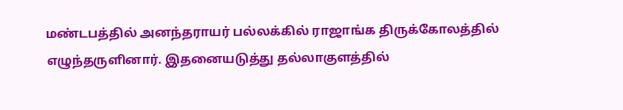மண்டபத்தில் அனந்தராயர் பல்லக்கில் ராஜாங்க திருக்கோலத்தில் எழுந்தருளினார். இதனையடுத்து தல்லாகுளத்தில்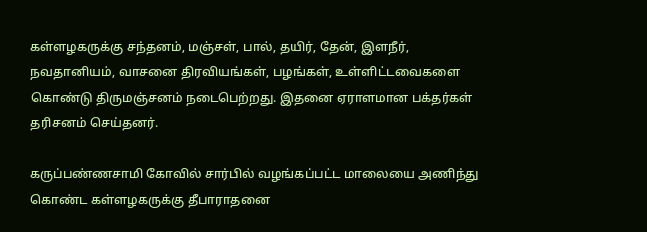கள்ளழகருக்கு சந்தனம், மஞ்சள், பால், தயிர், தேன், இளநீர், நவதானியம், வாசனை திரவியங்கள், பழங்கள், உள்ளிட்டவைகளை கொண்டு திருமஞ்சனம் நடைபெற்றது. இதனை ஏராளமான பக்தர்கள் தரிசனம் செய்தனர்.

கருப்பண்ணசாமி கோவில் சார்பில் வழங்கப்பட்ட மாலையை அணிந்து கொண்ட கள்ளழகருக்கு தீபாராதனை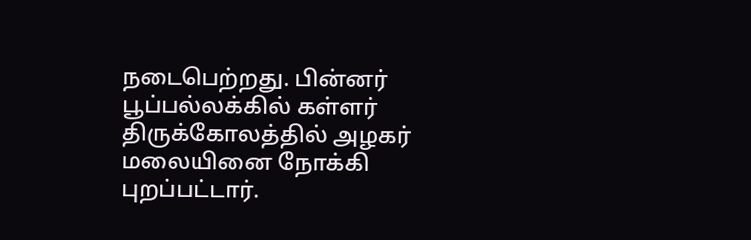நடைபெற்றது. பின்னர் பூப்பல்லக்கில் கள்ளர் திருக்கோலத்தில் அழகர் மலையினை நோக்கி புறப்பட்டார்.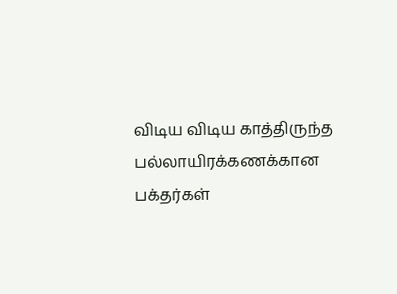விடிய விடிய காத்திருந்த பல்லாயிரக்கணக்கான பக்தர்கள்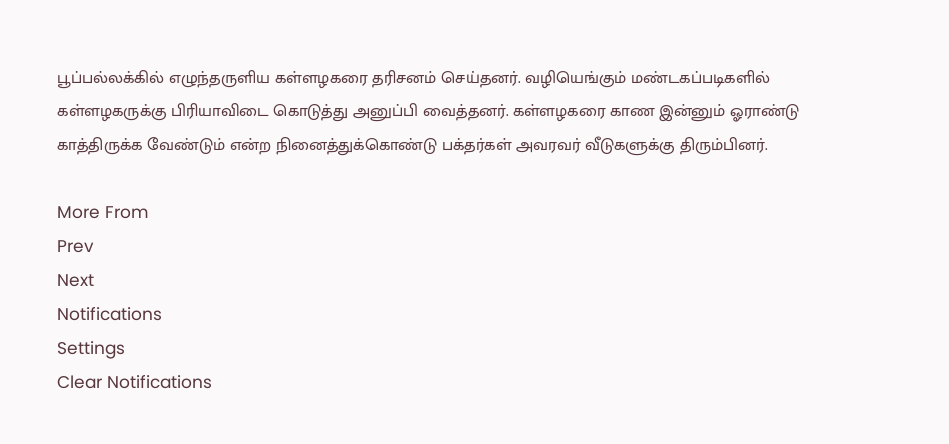பூப்பல்லக்கில் எழுந்தருளிய கள்ளழகரை தரிசனம் செய்தனர். வழியெங்கும் மண்டகப்படிகளில் கள்ளழகருக்கு பிரியாவிடை கொடுத்து அனுப்பி வைத்தனர். கள்ளழகரை காண இன்னும் ஓராண்டு காத்திருக்க வேண்டும் என்ற நினைத்துக்கொண்டு பக்தர்கள் அவரவர் வீடுகளுக்கு திரும்பினர்.

More From
Prev
Next
Notifications
Settings
Clear Notifications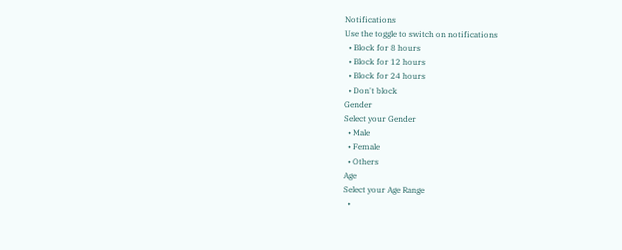Notifications
Use the toggle to switch on notifications
  • Block for 8 hours
  • Block for 12 hours
  • Block for 24 hours
  • Don't block
Gender
Select your Gender
  • Male
  • Female
  • Others
Age
Select your Age Range
  •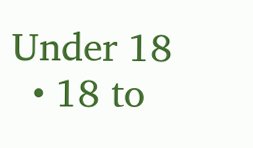Under 18
  • 18 to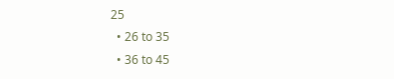25
  • 26 to 35
  • 36 to 45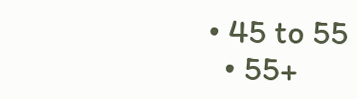• 45 to 55
  • 55+